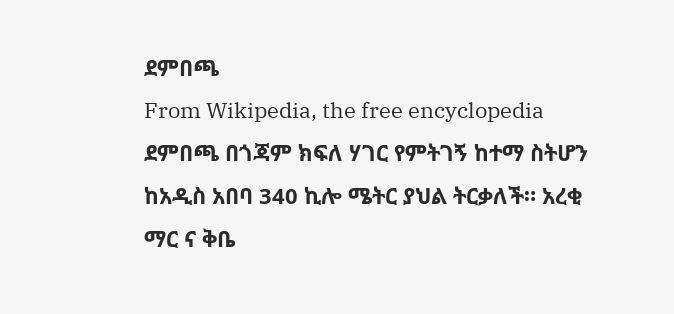ደምበጫ
From Wikipedia, the free encyclopedia
ደምበጫ በጎጃም ክፍለ ሃገር የምትገኝ ከተማ ስትሆን ከአዲስ አበባ 340 ኪሎ ሜትር ያህል ትርቃለች። አረቂ ማር ና ቅቤ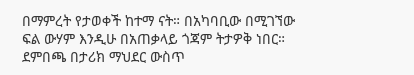በማምረት የታወቀች ከተማ ናት። በአካባቢው በሚገኘው ፍል ውሃም እንዲሁ በአጠቃላይ ጎጃም ትታዎቅ ነበር።
ደምበጫ በታሪክ ማህደር ውስጥ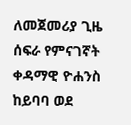ለመጀመሪያ ጊዜ ሰፍራ የምናገኛት ቀዳማዊ ዮሐንስ ከይባባ ወደ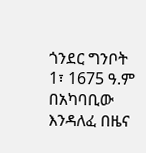ጎንደር ግንቦት 1፣ 1675 ዓ.ም በአካባቢው እንዳለፈ በዜና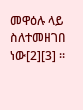መዋዕሉ ላይ ስለተመዘገበ ነው[2][3] ።